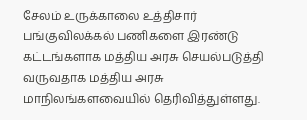சேலம் உருக்காலை உத்திசார் பங்குவிலக்கல் பணிகளை இரண்டு கட்டங்களாக மத்திய அரசு செயல்படுத்தி வருவதாக மத்திய அரசு மாநிலங்களவையில் தெரிவித்துள்ளது.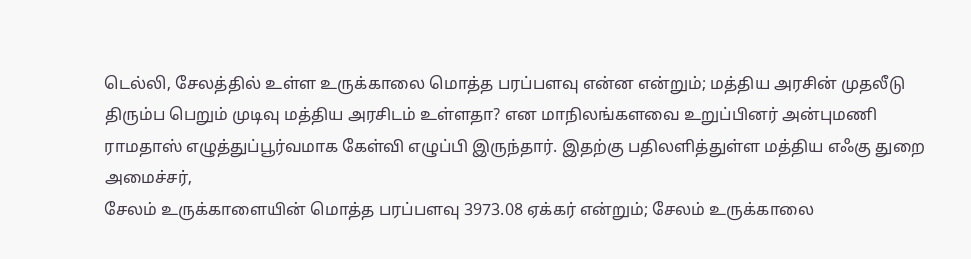டெல்லி, சேலத்தில் உள்ள உருக்காலை மொத்த பரப்பளவு என்ன என்றும்; மத்திய அரசின் முதலீடு திரும்ப பெறும் முடிவு மத்திய அரசிடம் உள்ளதா? என மாநிலங்களவை உறுப்பினர் அன்புமணி ராமதாஸ் எழுத்துப்பூர்வமாக கேள்வி எழுப்பி இருந்தார். இதற்கு பதிலளித்துள்ள மத்திய எஃகு துறை அமைச்சர்,
சேலம் உருக்காளையின் மொத்த பரப்பளவு 3973.08 ஏக்கர் என்றும்; சேலம் உருக்காலை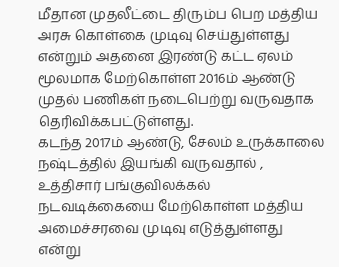மீதான முதலீட்டை திரும்ப பெற மத்திய அரசு கொள்கை முடிவு செய்துள்ளது என்றும் அதனை இரண்டு கட்ட ஏலம் மூலமாக மேற்கொள்ள 2016ம் ஆண்டு முதல் பணிகள் நடைபெற்று வருவதாக தெரிவிக்கபட்டுள்ளது.
கடந்த 2017ம் ஆண்டு, சேலம் உருக்காலை நஷ்டத்தில் இயங்கி வருவதால் , உத்திசார் பங்குவிலக்கல் நடவடிக்கையை மேற்கொள்ள மத்திய அமைச்சரவை முடிவு எடுத்துள்ளது என்று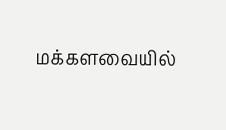மக்களவையில்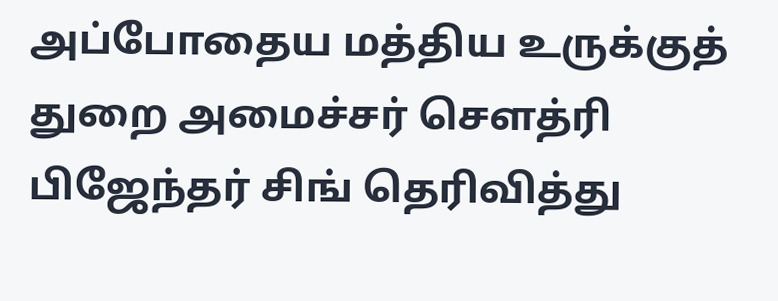அப்போதைய மத்திய உருக்குத் துறை அமைச்சர் சௌத்ரி பிஜேந்தர் சிங் தெரிவித்து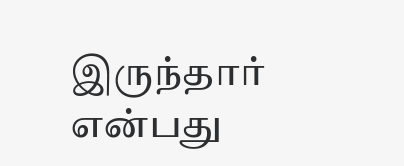இருந்தார் என்பது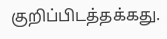குறிப்பிடத்தக்கது.